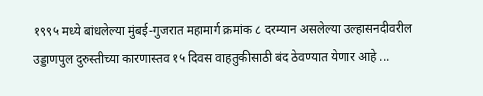१९९५ मध्ये बांधलेल्या मुंबई-गुजरात महामार्ग क्रमांक ८ दरम्यान असलेल्या उल्हासनदीवरील उड्डाणपुल दुरुस्तीच्या कारणास्तव १५ दिवस वाहतुकीसाठी बंद ठेवण्यात येणार आहे ...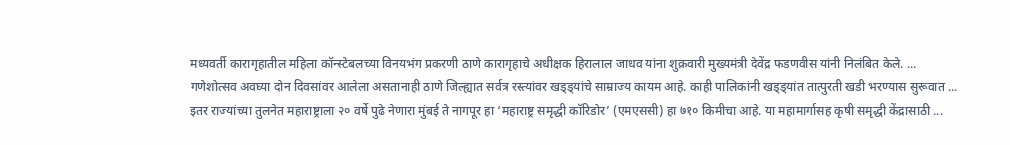मध्यवर्ती कारागृहातील महिला कॉन्स्टेबलच्या विनयभंग प्रकरणी ठाणे कारागृहाचे अधीक्षक हिरालाल जाधव यांना शुक्रवारी मुख्यमंत्री देवेंद्र फडणवीस यांनी निलंबित केले. ...
गणेशोत्सव अवघ्या दोन दिवसांवर आलेला असतानाही ठाणे जिल्ह्यात सर्वत्र रस्त्यांवर खड्ड्यांचे साम्राज्य कायम आहे. काही पालिकांनी खड्ड्यांत तात्पुरती खडी भरण्यास सुरूवात ...
इतर राज्यांच्या तुलनेत महाराष्ट्राला २० वर्षे पुढे नेणारा मुंबई ते नागपूर हा ‘महाराष्ट्र समृद्धी कॉरिडोर’ (एमएससी) हा ७१० किमीचा आहे. या महामार्गासह कृषी समृद्धी केंद्रासाठी ...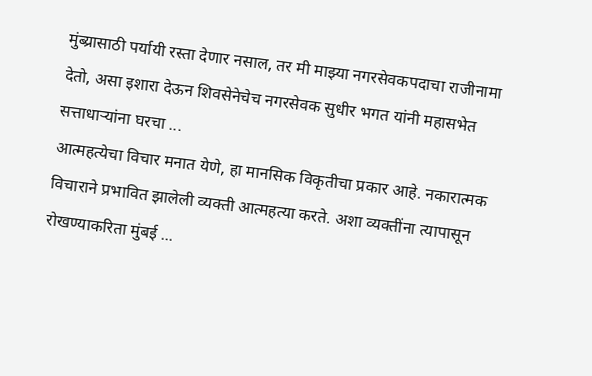मुंब्य्रासाठी पर्यायी रस्ता देणार नसाल, तर मी माझ्या नगरसेवकपदाचा राजीनामा देतो, असा इशारा देऊन शिवसेनेचेच नगरसेवक सुधीर भगत यांनी महासभेत सत्ताधाऱ्यांना घरचा ...
आत्महत्येचा विचार मनात येणे, हा मानसिक विकृतीचा प्रकार आहे. नकारात्मक विचाराने प्रभावित झालेली व्यक्ती आत्महत्या करते. अशा व्यक्तींना त्यापासून रोखण्याकरिता मुंबई ...